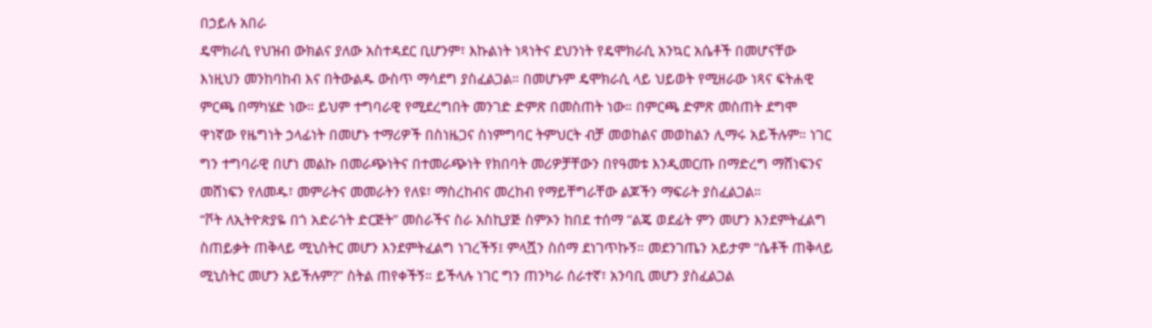በኃይሉ አበራ
ዴሞክራሲ የህዝብ ውክልና ያለው አስተዳደር ቢሆንም፣ እኩልነት ነጻነትና ደህንነት የዴሞክራሲ አንኳር አሴቶች በመሆናቸው እነዚህን መንከባከብ እና በትውልዱ ውስጥ ማሳደግ ያስፈልጋል። በመሆኑም ዴሞክራሲ ላይ ህይወት የሚዘራው ነጻና ፍትሐዊ ምርጫ በማካሄድ ነው። ይህም ተግባራዊ የሚደረግበት መንገድ ድምጽ በመስጠት ነው። በምርጫ ድምጽ መስጠት ደግሞ ዋነኛው የዜግነት ኃላፊነት በመሆኑ ተማሪዎች በስነዜጋና ስነምግባር ትምህርት ብቻ መወከልና መወከልን ሊማሩ አይችሉም። ነገር ግን ተግባራዊ በሆነ መልኩ በመራጭነትና በተመራጭነት የክበባት መሪዎቻቸውን በየዓመቱ እንዲመርጡ በማድረግ ማሸነፍንና መሸነፍን የለመዱ፣ መምራትና መመራትን የለዩ፣ ማስረከብና መረከብ የማይቸግራቸው ልጆችን ማፍራት ያስፈልጋል።
“ቮት ለኢትዮጵያዬ በጎ አድራጎት ድርጅት” መስራችና ስራ አስኪያጅ ስምኦን ከበደ ተሰማ “ልጄ ወደፊት ምን መሆን እንደምትፈልግ ስጠይቃት ጠቅላይ ሚኒስትር መሆን እንደምትፈልግ ነገረችኝ፤ ምላሿን ስሰማ ደነገጥኩኝ። መደንገጤን አይታም “ሴቶች ጠቅላይ ሚኒስትር መሆን አይችሉም?” ስትል ጠየቀችኝ። ይችላሉ ነገር ግን ጠንካራ ሰራተኛ፣ አንባቢ መሆን ያስፈልጋል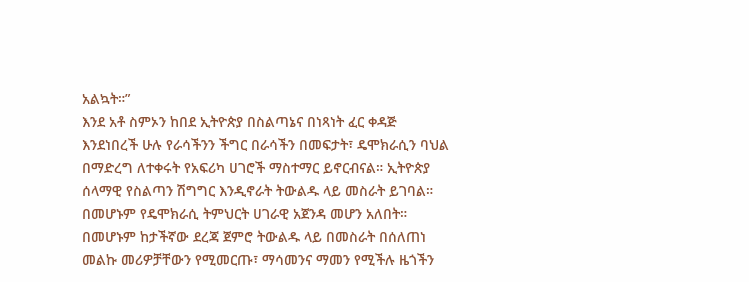አልኳት።”
እንደ አቶ ስምኦን ከበደ ኢትዮጵያ በስልጣኔና በነጻነት ፈር ቀዳጅ እንደነበረች ሁሉ የራሳችንን ችግር በራሳችን በመፍታት፣ ዴሞክራሲን ባህል በማድረግ ለተቀሩት የአፍሪካ ሀገሮች ማስተማር ይኖርብናል። ኢትዮጵያ ሰላማዊ የስልጣን ሽግግር እንዲኖራት ትውልዱ ላይ መስራት ይገባል። በመሆኑም የዴሞክራሲ ትምህርት ሀገራዊ አጀንዳ መሆን አለበት። በመሆኑም ከታችኛው ደረጃ ጀምሮ ትውልዱ ላይ በመስራት በሰለጠነ መልኩ መሪዎቻቸውን የሚመርጡ፣ ማሳመንና ማመን የሚችሉ ዜጎችን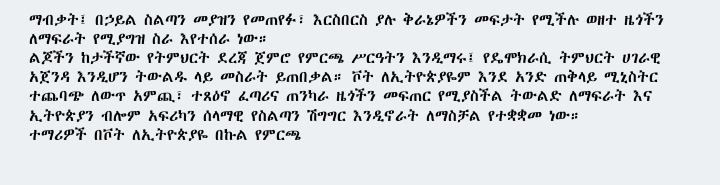ማብቃት፤ በኃይል ስልጣን መያዝን የመጠየፉ፣ እርስበርስ ያሉ ቅራኔዎችን መፍታት የሚችሉ ወዘተ ዜጎችን ለማፍራት የሚያግዝ ስራ እየተሰራ ነው።
ልጆችን ከታችኛው የትምህርት ደረጃ ጀምሮ የምርጫ ሥርዓትን እንዲማሩ፤ የዴሞክራሲ ትምህርት ሀገራዊ አጀንዳ እንዲሆን ትውልዱ ላይ መስራት ይጠበቃል። ቮት ለኢትዮጵያዬም እንደ አንድ ጠቅላይ ሚኒስትር ተጨባጭ ለውጥ አምጪ፣ ተጸዕኖ ፈጣሪና ጠንካራ ዜጎችን መፍጠር የሚያስችል ትውልድ ለማፍራት እና ኢትዮጵያን ብሎም አፍሪካን ሰላማዊ የስልጣን ሽግግር እንዲኖራት ለማስቻል የተቋቋመ ነው።
ተማሪዎች በቮት ለኢትዮጵያዬ በኩል የምርጫ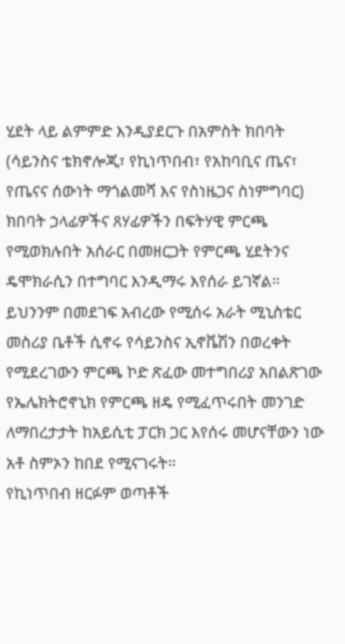ሂደት ላይ ልምምድ እንዲያደርጉ በአምስት ክበባት (ሳይንስና ቴክኖሎጂ፣ የኪነጥበብ፣ የአከባቢና ጤና፣ የጤናና ሰውነት ማጎልመሻ እና የስነዜጋና ስነምግባር) ክበባት ኃላፊዎችና ጸሃፊዎችን በፍትሃዊ ምርጫ የሚወክሉበት አሰራር በመዘርጋት የምርጫ ሂደትንና ዴሞክራሲን በተግባር እንዲማሩ እየሰራ ይገኛል። ይህንንም በመደገፍ አብረው የሚሰሩ አራት ሚኒስቴር መስሪያ ቤቶች ሲኖሩ የሳይንስና ኢኖቬሽን በወረቀት የሚደረገውን ምርጫ ኮድ ጽፈው መተግበሪያ አበልጽገው የኤሌክትሮኖኒክ የምርጫ ዘዴ የሚፈጥሩበት መንገድ ለማበረታታት ከአይሲቲ ፓርክ ጋር እየሰሩ መሆናቸውን ነው አቶ ስምኦን ከበደ የሚናገሩት።
የኪነጥበብ ዘርፉም ወጣቶች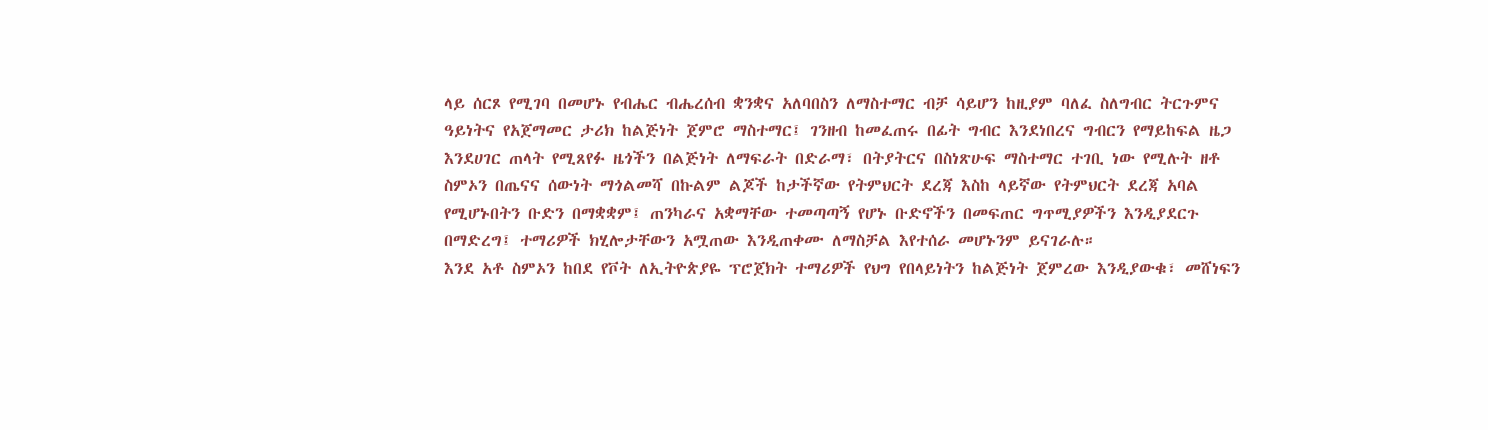ላይ ሰርጾ የሚገባ በመሆኑ የብሔር ብሔረሰብ ቋንቋና አለባበስን ለማስተማር ብቻ ሳይሆን ከዚያም ባለፈ ስለግብር ትርጉምና ዓይነትና የአጀማመር ታሪክ ከልጅነት ጀምሮ ማስተማር፤ ገንዘብ ከመፈጠሩ በፊት ግብር እንደነበረና ግብርን የማይከፍል ዜጋ እንደሀገር ጠላት የሚጸየፉ ዜጎችን በልጅነት ለማፍራት በድራማ፣ በትያትርና በስነጽሁፍ ማስተማር ተገቢ ነው የሚሉት ዘቶ ስምኦን በጤናና ሰውነት ማጎልመሻ በኩልም ልጆች ከታችኛው የትምህርት ደረጃ እስከ ላይኛው የትምህርት ደረጃ አባል የሚሆኑበትን ቡድን በማቋቋም፤ ጠንካራና አቋማቸው ተመጣጣኝ የሆኑ ቡድኖችን በመፍጠር ግጥሚያዎችን እንዲያደርጉ በማድረግ፤ ተማሪዎች ክሂሎታቸውን አሟጠው እንዲጠቀሙ ለማስቻል እየተሰራ መሆኑንም ይናገራሉ።
እንደ አቶ ስምኦን ከበደ የቮት ለኢትዮጵያዬ ፕሮጀክት ተማሪዎች የህግ የበላይነትን ከልጅነት ጀምረው እንዲያውቁ፣ መሸነፍን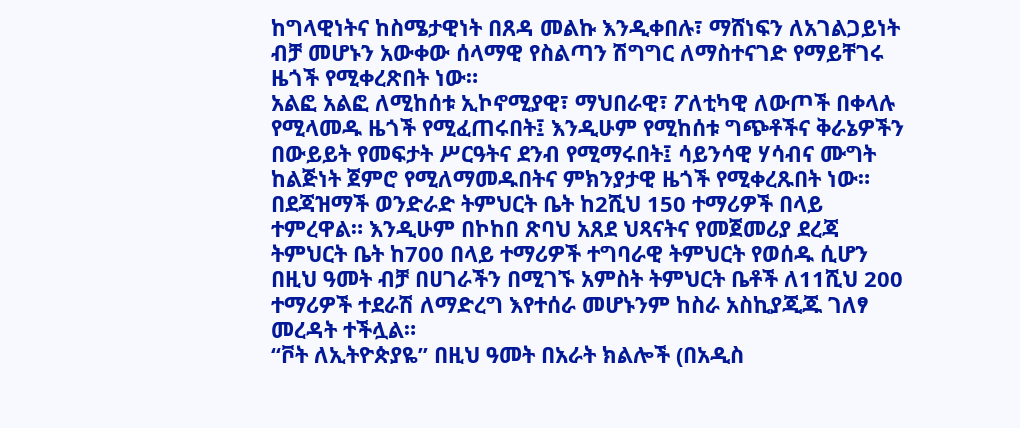ከግላዊነትና ከስሜታዊነት በጸዳ መልኩ እንዲቀበሉ፣ ማሸነፍን ለአገልጋይነት ብቻ መሆኑን አውቀው ሰላማዊ የስልጣን ሽግግር ለማስተናገድ የማይቸገሩ ዜጎች የሚቀረጽበት ነው።
አልፎ አልፎ ለሚከሰቱ ኢኮኖሚያዊ፣ ማህበራዊ፣ ፖለቲካዊ ለውጦች በቀላሉ የሚላመዱ ዜጎች የሚፈጠሩበት፤ እንዲሁም የሚከሰቱ ግጭቶችና ቅራኔዎችን በውይይት የመፍታት ሥርዓትና ደንብ የሚማሩበት፤ ሳይንሳዊ ሃሳብና ሙግት ከልጅነት ጀምሮ የሚለማመዱበትና ምክንያታዊ ዜጎች የሚቀረጹበት ነው።
በደጃዝማች ወንድራድ ትምህርት ቤት ከ2ሺህ 150 ተማሪዎች በላይ ተምረዋል። እንዲሁም በኮከበ ጽባህ አጸደ ህጻናትና የመጀመሪያ ደረጃ ትምህርት ቤት ከ700 በላይ ተማሪዎች ተግባራዊ ትምህርት የወሰዱ ሲሆን በዚህ ዓመት ብቻ በሀገራችን በሚገኙ አምስት ትምህርት ቤቶች ለ11ሺህ 200 ተማሪዎች ተደራሽ ለማድረግ እየተሰራ መሆኑንም ከስራ አስኪያጂጁ ገለፃ መረዳት ተችሏል።
“ቮት ለኢትዮጵያዬ” በዚህ ዓመት በአራት ክልሎች (በአዲስ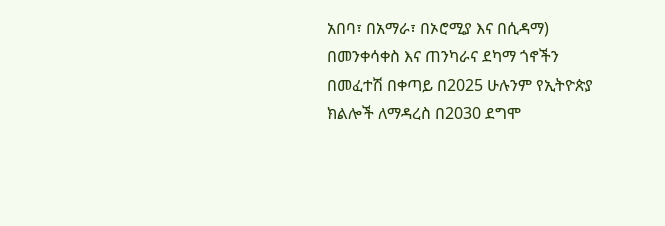አበባ፣ በአማራ፣ በኦሮሚያ እና በሲዳማ) በመንቀሳቀስ እና ጠንካራና ደካማ ጎኖችን በመፈተሽ በቀጣይ በ2025 ሁሉንም የኢትዮጵያ ክልሎች ለማዳረስ በ2030 ደግሞ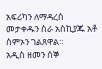አፍሪካን ለማዳረስ መታቀዱን ስራ አስኪያጁ አቶ ስምኦን ገልጸዋል።
አዲስ ዘመን ሰኞ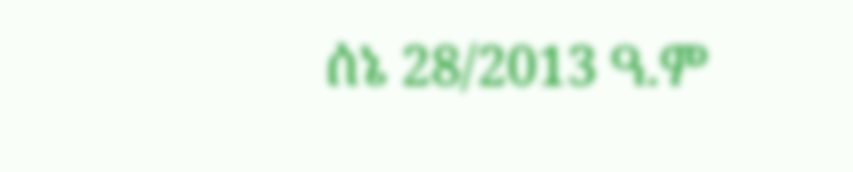ሰኔ 28/2013 ዓ.ም